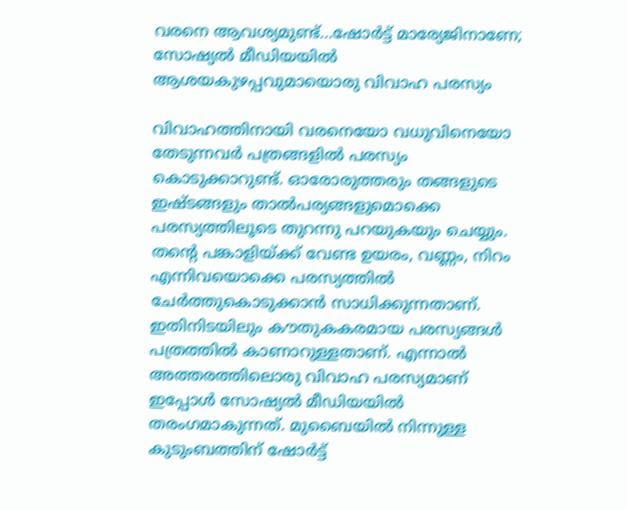വരനെ ആവശ്യമുണ്ട്…ഷോര്‍ട്ട് മാര്യേജിനാണേ; സോഷ്യല്‍ മീഡിയയില്‍ ആശയകുഴപ്പവുമായൊരു വിവാഹ പരസ്യം

വിവാഹത്തിനായി വരനെയോ വധുവിനെയോ തേടുന്നവര്‍ പത്രങ്ങളില്‍ പരസ്യം കൊടുക്കാറുണ്ട്. ഓരോരുത്തരും തങ്ങളുടെ ഇഷ്ടങ്ങളും താല്‍പര്യങ്ങളുമൊക്കെ പരസ്യത്തിലൂടെ തുറന്നു പറയുകയും ചെയ്യും. തന്‍റെ പങ്കാളിയ്ക്ക് വേണ്ട ഉയരം, വണ്ണം, നിറം എന്നിവയൊക്കെ പരസ്യത്തില്‍ ചേര്‍ത്തുകൊടുക്കാന്‍ സാധിക്കുന്നതാണ്. ഇതിനിടയിലും കൗതുകകരമായ പരസ്യങ്ങള്‍ പത്രത്തില്‍ കാണാറുള്ളതാണ്. എന്നാല്‍ അത്തരത്തിലൊരു വിവാഹ പരസ്യമാണ് ഇപ്പോള്‍ സോഷ്യല്‍ മീഡിയയില്‍ തരംഗമാകുന്നത്. മുബൈയില്‍ നിന്നുള്ള കുടുംബത്തിന് ഷോര്‍ട്ട്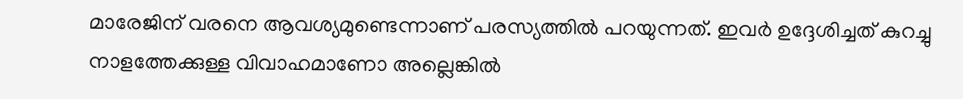മാരേജിന് വരനെ ആവശ്യമുണ്ടെന്നാണ് പരസ്യത്തില്‍ പറയുന്നത്. ഇവര്‍ ഉദ്ദേശിച്ചത് കുറച്ചു നാളത്തേക്കുള്ള വിവാഹമാണോ അല്ലെങ്കില്‍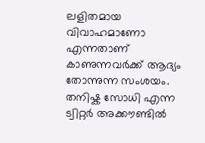ലളിതമായ വിവാഹമാണോ എന്നതാണ് കാണുന്നവർക്ക് ആദ്യം തോന്നുന്ന സംശയം. തനിഷ്ക സോധി എന്ന ട്വിറ്റർ അക്കൗണ്ടിൽ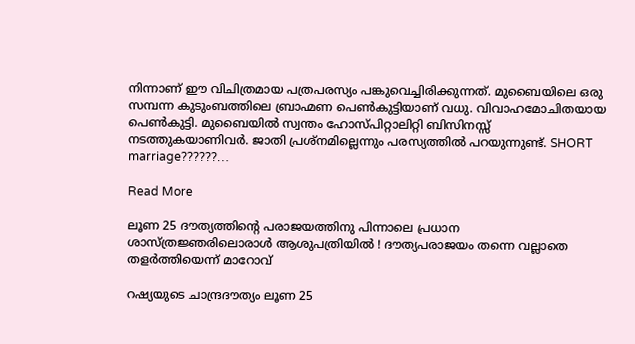നിന്നാണ് ഈ വിചിത്രമായ പത്രപരസ്യം പങ്കുവെച്ചിരിക്കുന്നത്. മുബൈയിലെ ഒരു സമ്പന്ന കുടുംബത്തിലെ ബ്രാഹ്മണ പെണ്‍കുട്ടിയാണ് വധു. വിവാഹമോചിതയായ പെണ്‍കുട്ടി. മുബൈയില്‍ സ്വന്തം ഹോസ്പിറ്റാലിറ്റി ബിസിനസ്സ് നടത്തുകയാണിവര്‍. ജാതി പ്രശ്‌നമില്ലെന്നും പരസ്യത്തില്‍ പറയുന്നുണ്ട്. SHORT marriage??????…

Read More

ലൂണ 25 ദൗത്യത്തിന്റെ പരാജയത്തിനു പിന്നാലെ പ്രധാന ശാസ്ത്രജ്ഞരിലൊരാള്‍ ആശുപത്രിയില്‍ ! ദൗത്യപരാജയം തന്നെ വല്ലാതെ തളര്‍ത്തിയെന്ന് മാറോവ്

റഷ്യയുടെ ചാന്ദ്രദൗത്യം ലൂണ 25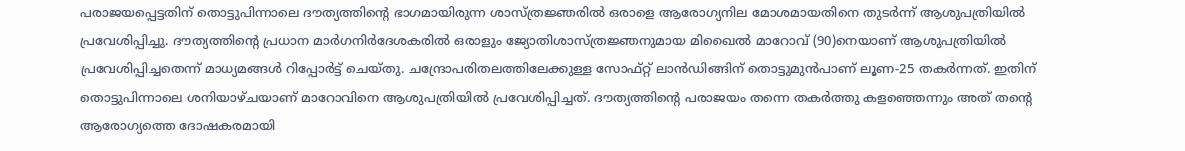പരാജയപ്പെട്ടതിന് തൊട്ടുപിന്നാലെ ദൗത്യത്തിന്റെ ഭാഗമായിരുന്ന ശാസ്ത്രജ്ഞരില്‍ ഒരാളെ ആരോഗ്യനില മോശമായതിനെ തുടര്‍ന്ന് ആശുപത്രിയില്‍ പ്രവേശിപ്പിച്ചു. ദൗത്യത്തിന്റെ പ്രധാന മാര്‍ഗനിര്‍ദേശകരില്‍ ഒരാളും ജ്യോതിശാസ്ത്രജ്ഞനുമായ മിഖൈല്‍ മാറോവ് (90)നെയാണ് ആശുപത്രിയില്‍ പ്രവേശിപ്പിച്ചതെന്ന് മാധ്യമങ്ങള്‍ റിപ്പോര്‍ട്ട് ചെയ്തു. ചന്ദ്രോപരിതലത്തിലേക്കുള്ള സോഫ്റ്റ് ലാന്‍ഡിങ്ങിന് തൊട്ടുമുന്‍പാണ് ലൂണ-25 തകര്‍ന്നത്. ഇതിന് തൊട്ടുപിന്നാലെ ശനിയാഴ്ചയാണ് മാറോവിനെ ആശുപത്രിയില്‍ പ്രവേശിപ്പിച്ചത്. ദൗത്യത്തിന്റെ പരാജയം തന്നെ തകര്‍ത്തു കളഞ്ഞെന്നും അത് തന്റെ ആരോഗ്യത്തെ ദോഷകരമായി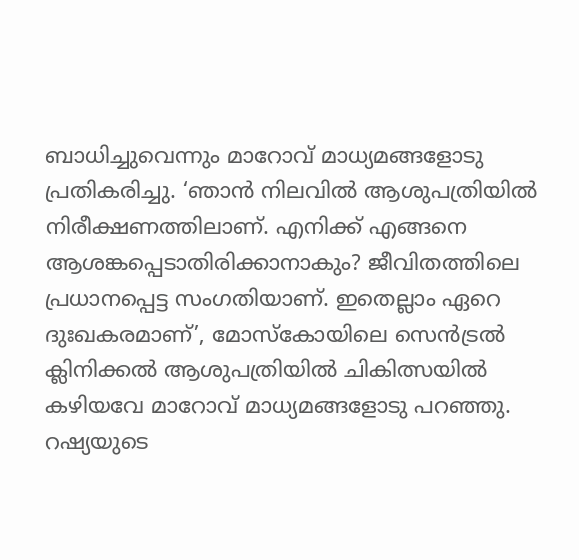ബാധിച്ചുവെന്നും മാറോവ് മാധ്യമങ്ങളോടു പ്രതികരിച്ചു. ‘ഞാന്‍ നിലവില്‍ ആശുപത്രിയില്‍ നിരീക്ഷണത്തിലാണ്. എനിക്ക് എങ്ങനെ ആശങ്കപ്പെടാതിരിക്കാനാകും? ജീവിതത്തിലെ പ്രധാനപ്പെട്ട സംഗതിയാണ്. ഇതെല്ലാം ഏറെ ദുഃഖകരമാണ്’, മോസ്‌കോയിലെ സെന്‍ട്രല്‍ ക്ലിനിക്കല്‍ ആശുപത്രിയില്‍ ചികിത്സയില്‍ കഴിയവേ മാറോവ് മാധ്യമങ്ങളോടു പറഞ്ഞു. റഷ്യയുടെ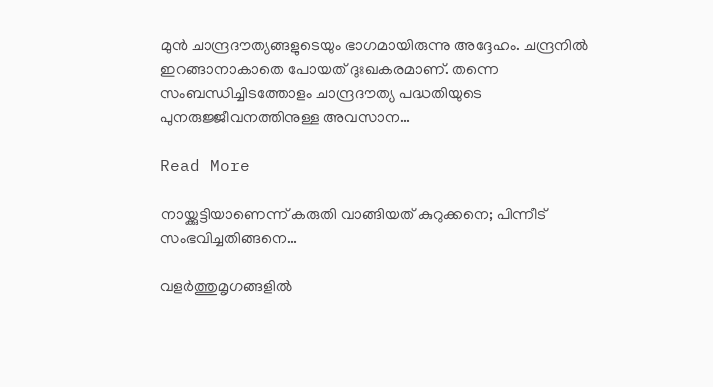മുന്‍ ചാന്ദ്രദൗത്യങ്ങളുടെയും ഭാഗമായിരുന്നു അദ്ദേഹം. ചന്ദ്രനില്‍ ഇറങ്ങാനാകാതെ പോയത് ദുഃഖകരമാണ്. തന്നെ സംബന്ധിച്ചിടത്തോളം ചാന്ദ്രദൗത്യ പദ്ധതിയുടെ പുനരുജ്ജീവനത്തിനുള്ള അവസാന…

Read More

നായ്ക്കുട്ടിയാണെന്ന് കരുതി വാങ്ങിയത് കുറുക്കനെ; പിന്നീട് സംഭവിച്ചതിങ്ങനെ…

വളര്‍ത്തുമൃഗങ്ങളില്‍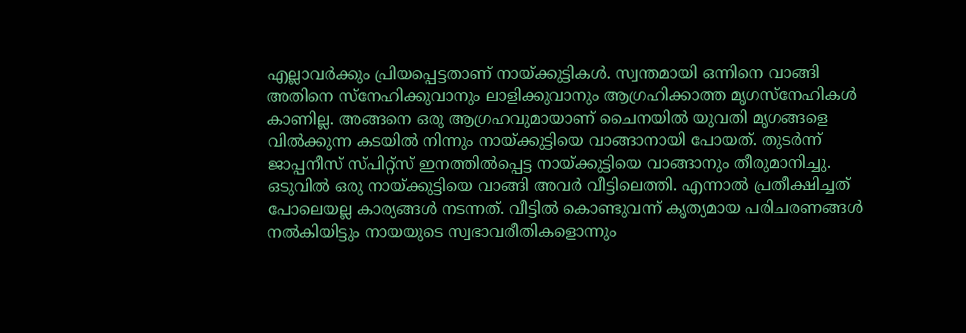എല്ലാവര്‍ക്കും പ്രിയപ്പെട്ടതാണ് നായ്ക്കുട്ടികള്‍. സ്വന്തമായി ഒന്നിനെ വാങ്ങി അതിനെ സ്‌നേഹിക്കുവാനും ലാളിക്കുവാനും ആഗ്രഹിക്കാത്ത മൃഗസ്‌നേഹികള്‍ കാണില്ല. അങ്ങനെ ഒരു ആഗ്രഹവുമായാണ് ചൈനയില്‍ യുവതി മൃഗങ്ങളെ വില്‍ക്കുന്ന കടയില്‍ നിന്നും നായ്ക്കുട്ടിയെ വാങ്ങാനായി പോയത്. തുടര്‍ന്ന് ജാപ്പനീസ് സ്പിറ്റ്‌സ് ഇനത്തില്‍പ്പെട്ട നായ്ക്കുട്ടിയെ വാങ്ങാനും തീരുമാനിച്ചു. ഒടുവില്‍ ഒരു നായ്ക്കുട്ടിയെ വാങ്ങി അവര്‍ വീട്ടിലെത്തി. എന്നാല്‍ പ്രതീക്ഷിച്ചത് പോലെയല്ല കാര്യങ്ങള്‍ നടന്നത്. വീട്ടില്‍ കൊണ്ടുവന്ന് കൃത്യമായ പരിചരണങ്ങള്‍ നല്‍കിയിട്ടും നായയുടെ സ്വഭാവരീതികളൊന്നും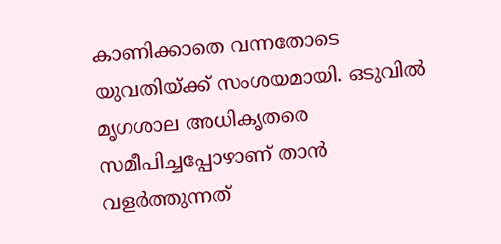കാണിക്കാതെ വന്നതോടെ യുവതിയ്ക്ക് സംശയമായി. ഒടുവില്‍ മൃഗശാല അധികൃതരെ സമീപിച്ചപ്പോഴാണ് താന്‍ വളര്‍ത്തുന്നത്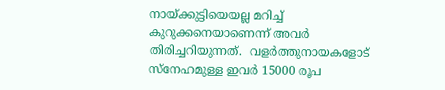നായ്ക്കുട്ടിയെയല്ല മറിച്ച് കുറുക്കനെയാണെന്ന് അവർ തിരിച്ചറിയുന്നത്.  വളര്‍ത്തുനായകളോട് സ്‌നേഹമുള്ള ഇവര്‍ 15000 രൂപ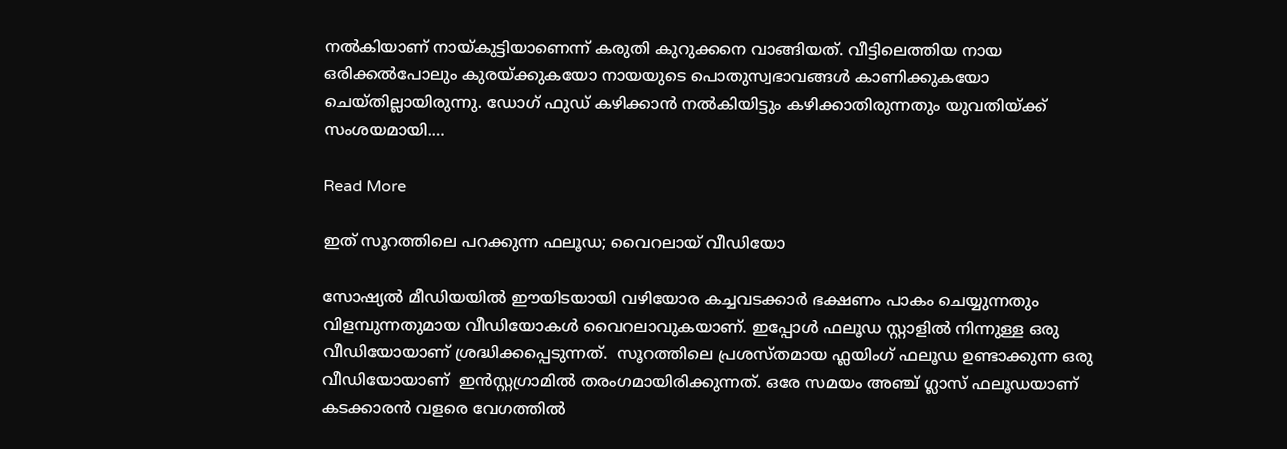നല്‍കിയാണ് നായ്കുട്ടിയാണെന്ന് കരുതി കുറുക്കനെ വാങ്ങിയത്. വീട്ടിലെത്തിയ നായ ഒരിക്കല്‍പോലും കുരയ്ക്കുകയോ നായയുടെ പൊതുസ്വഭാവങ്ങള്‍ കാണിക്കുകയോ ചെയ്തില്ലായിരുന്നു. ഡോഗ് ഫുഡ് കഴിക്കാന്‍ നല്‍കിയിട്ടും കഴിക്കാതിരുന്നതും യുവതിയ്ക്ക് സംശയമായി.…

Read More

ഇത് സൂറത്തിലെ പറക്കുന്ന ഫലൂഡ; വൈറലായ് വീഡിയോ

സോഷ്യല്‍ മീഡിയയില്‍ ഈയിടയായി വഴിയോര കച്ചവടക്കാര്‍ ഭക്ഷണം പാകം ചെയ്യുന്നതും വിളമ്പുന്നതുമായ വീഡിയോകള്‍ വൈറലാവുകയാണ്. ഇപ്പോള്‍ ഫലൂഡ സ്റ്റാളില്‍ നിന്നുള്ള ഒരു വീഡിയോയാണ് ശ്രദ്ധിക്കപ്പെടുന്നത്.  സൂറത്തിലെ പ്രശസ്തമായ ഫ്ലയിംഗ് ഫലൂഡ ഉണ്ടാക്കുന്ന ഒരു വീഡിയോയാണ്  ഇന്‍സ്റ്റഗ്രാമിൽ തരംഗമായിരിക്കുന്നത്. ഒരേ സമയം അഞ്ച് ഗ്ലാസ് ഫലൂഡയാണ് കടക്കാരന്‍ വളരെ വേഗത്തില്‍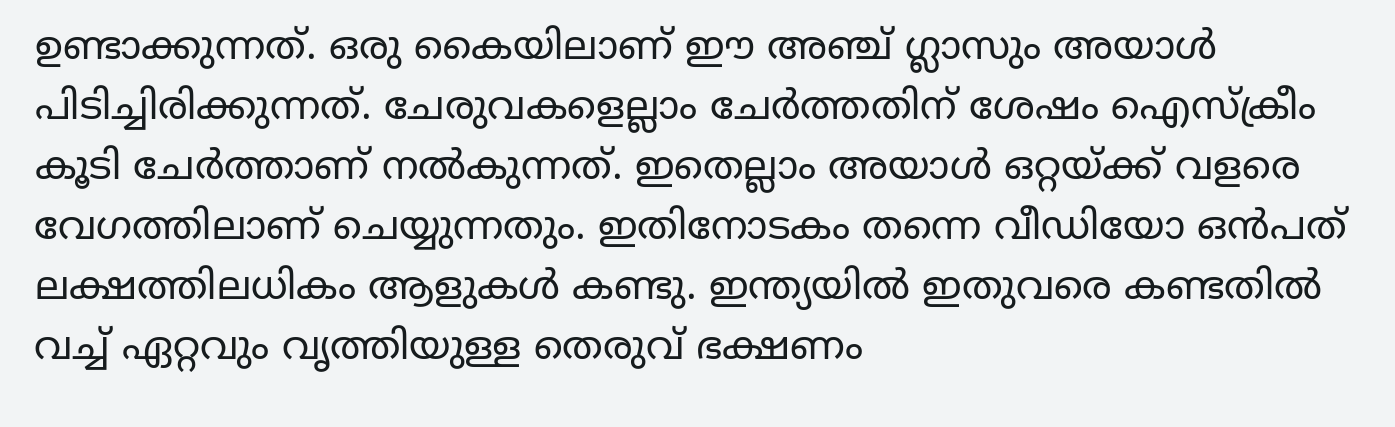ഉണ്ടാക്കുന്നത്. ഒരു കൈയിലാണ് ഈ അഞ്ച് ഗ്ലാസും അയാള്‍ പിടിച്ചിരിക്കുന്നത്. ചേരുവകളെല്ലാം ചേര്‍ത്തതിന് ശേഷം ഐസ്‌ക്രീം കൂടി ചേര്‍ത്താണ് നല്‍കുന്നത്. ഇതെല്ലാം അയാൾ ഒറ്റയ്ക്ക് വളരെ വേഗത്തിലാണ് ചെയ്യുന്നതും. ഇതിനോടകം തന്നെ വീഡിയോ ഒന്‍പത് ലക്ഷത്തിലധികം ആളുകള്‍ കണ്ടു. ഇന്ത്യയില്‍ ഇതുവരെ കണ്ടതില്‍ വച്ച് ഏറ്റവും വൃത്തിയുള്ള തെരുവ് ഭക്ഷണം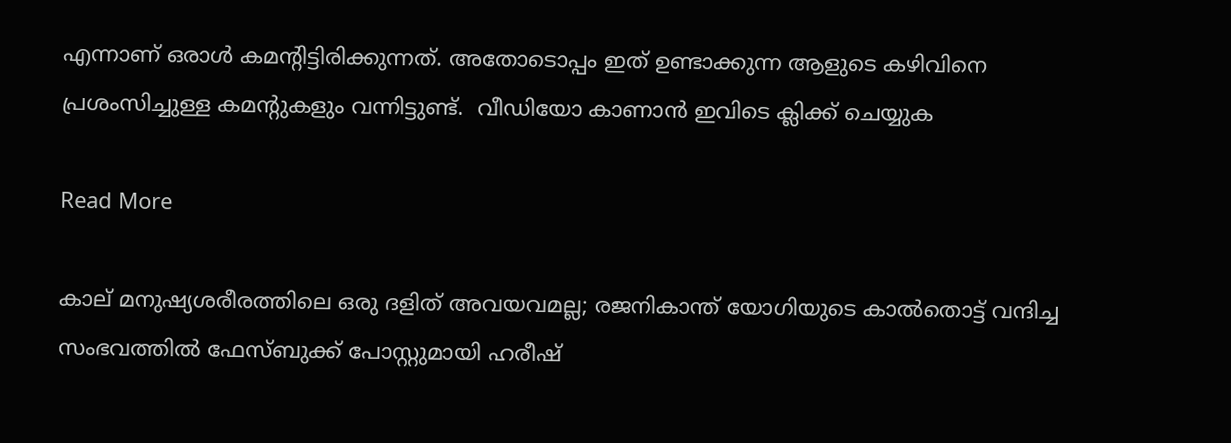എന്നാണ് ഒരാള്‍ കമന്‍റിട്ടിരിക്കുന്നത്. അതോടൊപ്പം ഇത് ഉണ്ടാക്കുന്ന ആളുടെ കഴിവിനെ പ്രശംസിച്ചുള്ള കമന്‍റുകളും വന്നിട്ടുണ്ട്.  വീഡിയോ കാണാൻ ഇവിടെ ക്ലിക്ക് ചെയ്യുക

Read More

കാല് മനുഷ്യശരീരത്തിലെ ഒരു ദളിത് അവയവമല്ല; രജനികാന്ത് യോഗിയുടെ കാൽതൊട്ട് വന്ദിച്ച സംഭവത്തിൽ ഫേസ്ബുക്ക് പോസ്റ്റുമായി ഹരീഷ്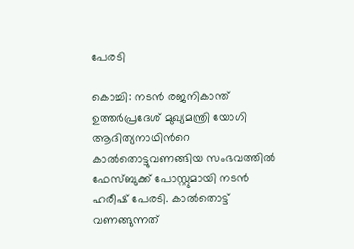പേരടി

കൊച്ചി: നടന്‍ രജനികാന്ത് ഉത്തര്‍പ്രദേശ് മുഖ്യമന്ത്രി യോഗി ആദിത്യനാഥിന്‍റെ കാല്‍തൊട്ടുവണങ്ങിയ സംഭവത്തില്‍ ഫേസ്ബുക്ക് പോസ്റ്റുമായി നടന്‍ ഹരീഷ് പേരടി. കാല്‍തൊട്ട് വണങ്ങുന്നത്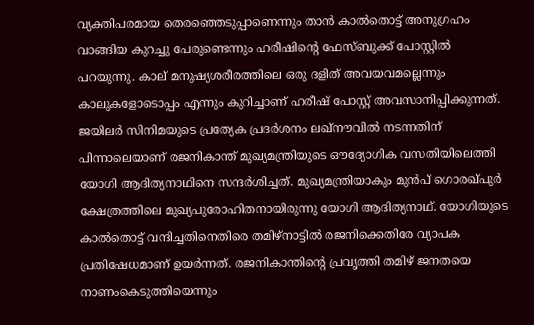വ്യക്തിപരമായ തെരഞ്ഞെടുപ്പാണെന്നും താന്‍ കാല്‍തൊട്ട് അനുഗ്രഹം വാങ്ങിയ കുറച്ചു പേരുണ്ടെന്നും ഹരീഷിന്‍റെ ഫേസ്ബുക്ക് പോസ്റ്റില്‍ പറയുന്നു. കാല് മനുഷ്യശരീരത്തിലെ ഒരു ദളിത് അവയവമല്ലെന്നും കാലുകളോടൊപ്പം എന്നും കുറിച്ചാണ് ഹരീഷ് പോസ്റ്റ് അവസാനിപ്പിക്കുന്നത്. ജയിലര്‍ സിനിമയുടെ പ്രത്യേക പ്രദര്‍ശനം ലഖ്‌നൗവില്‍ നടന്നതിന് പിന്നാലെയാണ് രജനികാന്ത് മുഖ്യമന്ത്രിയുടെ ഔദ്യോഗിക വസതിയിലെത്തി യോഗി ആദിത്യനാഥിനെ സന്ദര്‍ശിച്ചത്. മുഖ്യമന്ത്രിയാകും മുന്‍പ് ഗൊരഖ്പുര്‍ ക്ഷേത്രത്തിലെ മുഖ്യപുരോഹിതനായിരുന്നു യോഗി ആദിത്യനാഥ്. യോഗിയുടെ കാല്‍തൊട്ട് വന്ദിച്ചതിനെതിരെ തമിഴ്‌നാട്ടില്‍ രജനിക്കെതിരേ വ്യാപക പ്രതിഷേധമാണ് ഉയര്‍ന്നത്. രജനികാന്തിന്‍റെ പ്രവൃത്തി തമിഴ് ജനതയെ നാണംകെടുത്തിയെന്നും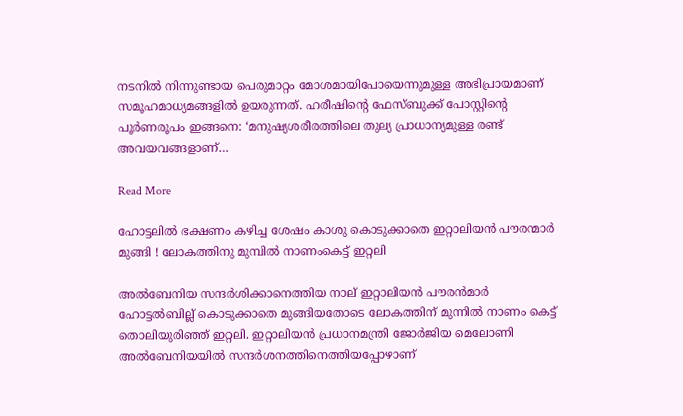നടനില്‍ നിന്നുണ്ടായ പെരുമാറ്റം മോശമായിപോയെന്നുമുള്ള അഭിപ്രായമാണ് സമൂഹമാധ്യമങ്ങളില്‍ ഉയരുന്നത്. ഹരീഷിന്‍റെ ഫേസ്ബുക്ക് പോസ്റ്റിന്‍റെ പൂര്‍ണരൂപം ഇങ്ങനെ: ‘മനുഷ്യശരീരത്തിലെ തുല്യ പ്രാധാന്യമുള്ള രണ്ട് അവയവങ്ങളാണ്…

Read More

ഹോട്ടലില്‍ ഭക്ഷണം കഴിച്ച ശേഷം കാശു കൊടുക്കാതെ ഇറ്റാലിയന്‍ പൗരന്മാര്‍ മുങ്ങി ! ലോകത്തിനു മുമ്പില്‍ നാണംകെട്ട് ഇറ്റലി

അല്‍ബേനിയ സന്ദര്‍ശിക്കാനെത്തിയ നാല് ഇറ്റാലിയന്‍ പൗരന്‍മാര്‍ ഹോട്ടല്‍ബില്ല് കൊടുക്കാതെ മുങ്ങിയതോടെ ലോകത്തിന് മുന്നില്‍ നാണം കെട്ട് തൊലിയുരിഞ്ഞ് ഇറ്റലി. ഇറ്റാലിയന്‍ പ്രധാനമന്ത്രി ജോര്‍ജിയ മെലോണി അല്‍ബേനിയയില്‍ സന്ദര്‍ശനത്തിനെത്തിയപ്പോഴാണ്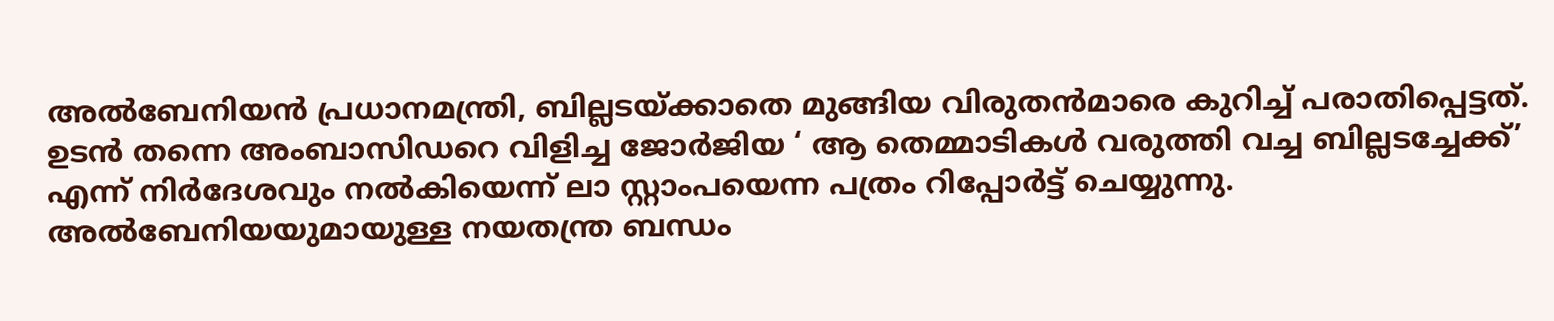അല്‍ബേനിയന്‍ പ്രധാനമന്ത്രി, ബില്ലടയ്ക്കാതെ മുങ്ങിയ വിരുതന്‍മാരെ കുറിച്ച് പരാതിപ്പെട്ടത്. ഉടന്‍ തന്നെ അംബാസിഡറെ വിളിച്ച ജോര്‍ജിയ ‘ ആ തെമ്മാടികള്‍ വരുത്തി വച്ച ബില്ലടച്ചേക്ക്’ എന്ന് നിര്‍ദേശവും നല്‍കിയെന്ന് ലാ സ്റ്റാംപയെന്ന പത്രം റിപ്പോര്‍ട്ട് ചെയ്യുന്നു. അല്‍ബേനിയയുമായുള്ള നയതന്ത്ര ബന്ധം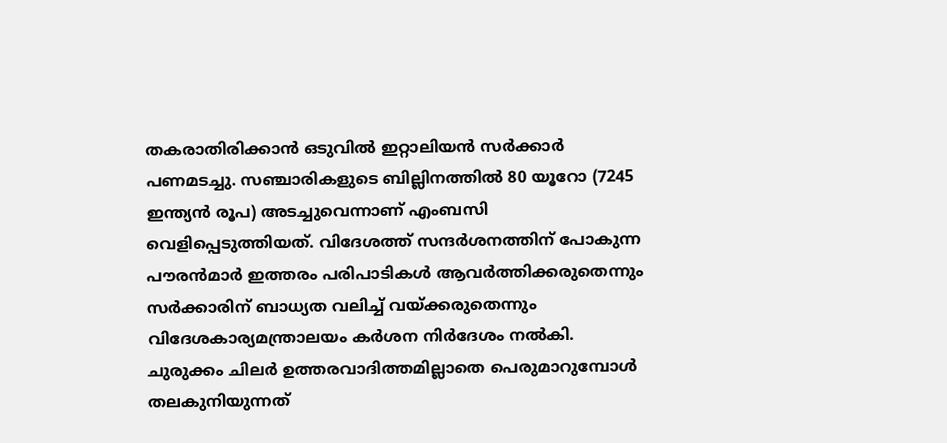തകരാതിരിക്കാന്‍ ഒടുവില്‍ ഇറ്റാലിയന്‍ സര്‍ക്കാര്‍ പണമടച്ചു. സഞ്ചാരികളുടെ ബില്ലിനത്തില്‍ 80 യൂറോ (7245 ഇന്ത്യന്‍ രൂപ) അടച്ചുവെന്നാണ് എംബസി വെളിപ്പെടുത്തിയത്. വിദേശത്ത് സന്ദര്‍ശനത്തിന് പോകുന്ന പൗരന്‍മാര്‍ ഇത്തരം പരിപാടികള്‍ ആവര്‍ത്തിക്കരുതെന്നും സര്‍ക്കാരിന് ബാധ്യത വലിച്ച് വയ്ക്കരുതെന്നും വിദേശകാര്യമന്ത്രാലയം കര്‍ശന നിര്‍ദേശം നല്‍കി. ചുരുക്കം ചിലര്‍ ഉത്തരവാദിത്തമില്ലാതെ പെരുമാറുമ്പോള്‍ തലകുനിയുന്നത്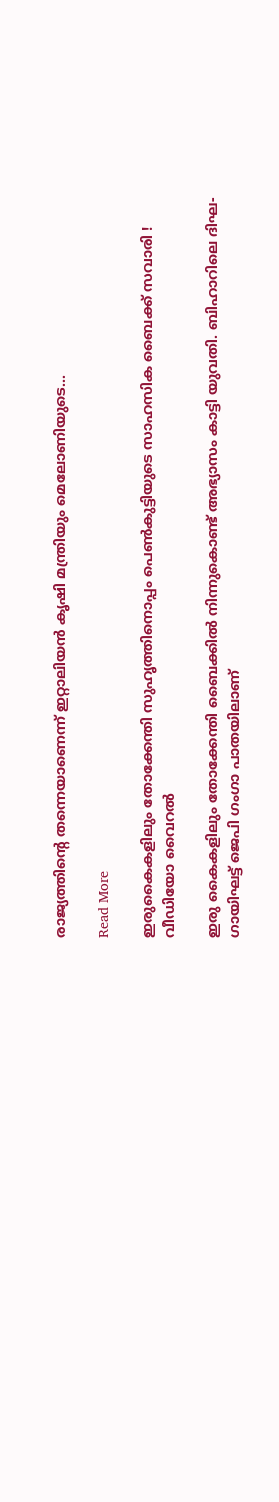രാജ്യത്തിന്റെ തന്നെയാണെന്ന് ഇറ്റാലിയന്‍ കൃഷി മന്ത്രിയും മെലോണിയുടെ…

Read More

ഇരുകൈകളിലും തോക്കേന്തി സുഹൃത്തിനൊപ്പം പെണ്‍കുട്ടിയുടെ സാഹസിക ബൈക്ക് സവാരി ! വീഡിയോ വൈറല്‍

ഇരു കൈകളിലും തോക്കേന്തി ബൈക്കില്‍ നിന്നുകൊണ്ട് അഭ്യാസം കാട്ടി യുവതി. ബിഹാറിലെ ദിഘ-ഗായിഘട്ട് ജെപി ഗംഗാ പാതയിലാണ്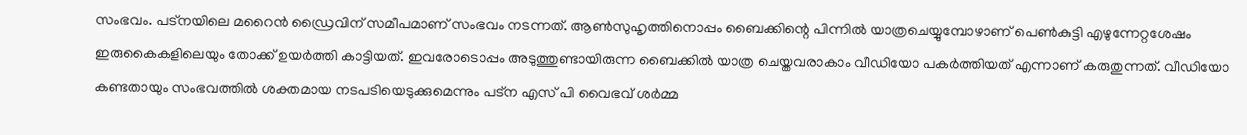സംഭവം. പട്നയിലെ മറൈന്‍ ഡ്രൈവിന് സമീപമാണ് സംഭവം നടന്നത്. ആണ്‍സുഹൃത്തിനൊപ്പം ബൈക്കിന്റെ പിന്നില്‍ യാത്രചെയ്യുമ്പോഴാണ് പെണ്‍കുട്ടി എഴുന്നേറ്റശേഷം ഇരുകൈകളിലെയും തോക്ക് ഉയര്‍ത്തി കാട്ടിയത്. ഇവരോടൊപ്പം അടുത്തുണ്ടായിരുന്ന ബൈക്കില്‍ യാത്ര ചെയ്തവരാകാം വീഡിയോ പകര്‍ത്തിയത് എന്നാണ് കരുതുന്നത്. വീഡിയോ കണ്ടതായും സംഭവത്തില്‍ ശക്തമായ നടപടിയെടുക്കുമെന്നും പട്ന എസ് പി വൈഭവ് ശര്‍മ്മ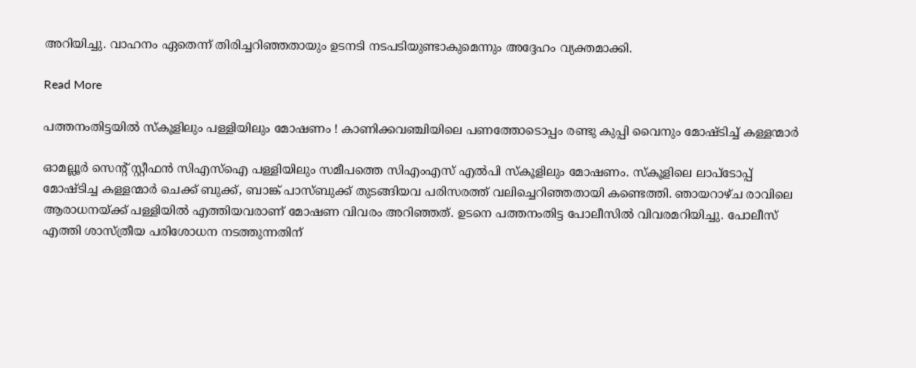അറിയിച്ചു. വാഹനം ഏതെന്ന് തിരിച്ചറിഞ്ഞതായും ഉടനടി നടപടിയുണ്ടാകുമെന്നും അദ്ദേഹം വ്യക്തമാക്കി.

Read More

പത്തനംതിട്ടയില്‍ സ്‌കൂളിലും പള്ളിയിലും മോഷണം ! കാണിക്കവഞ്ചിയിലെ പണത്തോടൊപ്പം രണ്ടു കുപ്പി വൈനും മോഷ്ടിച്ച് കള്ളന്മാര്‍

ഓമല്ലൂര്‍ സെന്റ് സ്റ്റീഫന്‍ സിഎസ്‌ഐ പള്ളിയിലും സമീപത്തെ സിഎംഎസ് എല്‍പി സ്‌കൂളിലും മോഷണം. സ്‌കൂളിലെ ലാപ്‌ടോപ്പ് മോഷ്ടിച്ച കള്ളന്മാര്‍ ചെക്ക് ബുക്ക്, ബാങ്ക് പാസ്ബുക്ക് തുടങ്ങിയവ പരിസരത്ത് വലിച്ചെറിഞ്ഞതായി കണ്ടെത്തി. ഞായറാഴ്ച രാവിലെ ആരാധനയ്ക്ക് പള്ളിയില്‍ എത്തിയവരാണ് മോഷണ വിവരം അറിഞ്ഞത്. ഉടനെ പത്തനംതിട്ട പോലീസില്‍ വിവരമറിയിച്ചു. പോലീസ് എത്തി ശാസ്ത്രീയ പരിശോധന നടത്തുന്നതിന്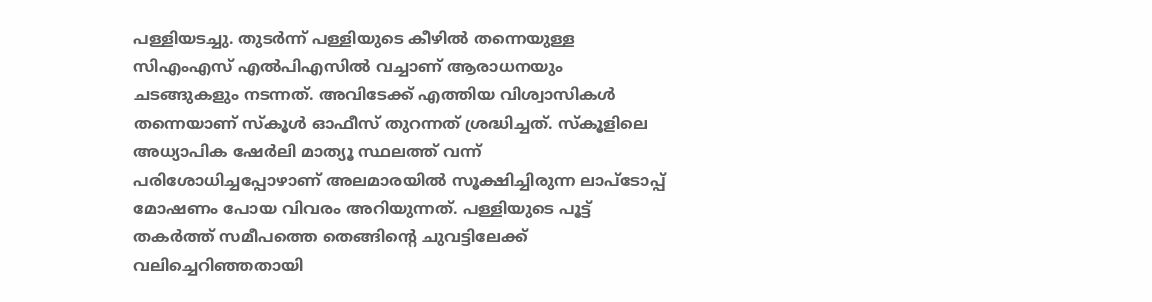പള്ളിയടച്ചു. തുടര്‍ന്ന് പള്ളിയുടെ കീഴില്‍ തന്നെയുള്ള സിഎംഎസ് എല്‍പിഎസില്‍ വച്ചാണ് ആരാധനയും ചടങ്ങുകളും നടന്നത്. അവിടേക്ക് എത്തിയ വിശ്വാസികള്‍ തന്നെയാണ് സ്‌കൂള്‍ ഓഫീസ് തുറന്നത് ശ്രദ്ധിച്ചത്. സ്‌കൂളിലെ അധ്യാപിക ഷേര്‍ലി മാത്യൂ സ്ഥലത്ത് വന്ന് പരിശോധിച്ചപ്പോഴാണ് അലമാരയില്‍ സൂക്ഷിച്ചിരുന്ന ലാപ്‌ടോപ്പ് മോഷണം പോയ വിവരം അറിയുന്നത്. പള്ളിയുടെ പൂട്ട് തകര്‍ത്ത് സമീപത്തെ തെങ്ങിന്റെ ചുവട്ടിലേക്ക് വലിച്ചെറിഞ്ഞതായി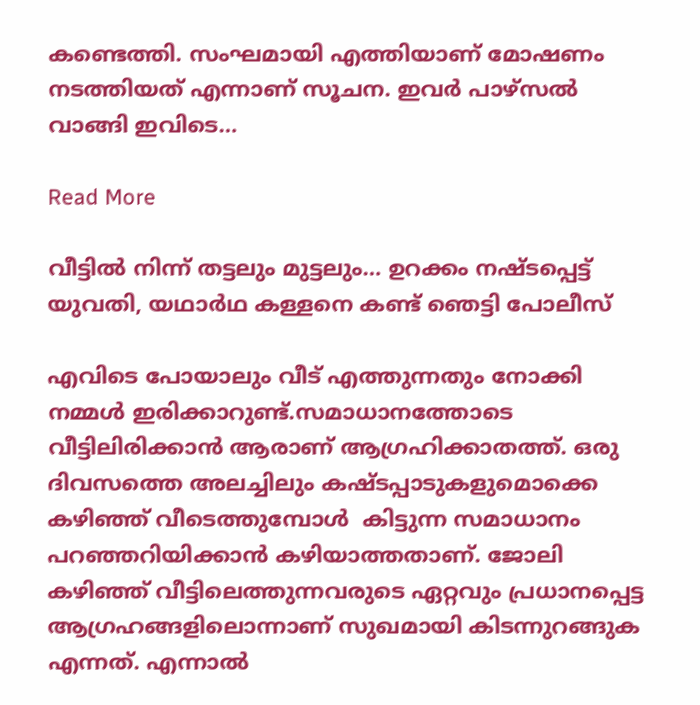കണ്ടെത്തി. സംഘമായി എത്തിയാണ് മോഷണം നടത്തിയത് എന്നാണ് സൂചന. ഇവര്‍ പാഴ്‌സല്‍ വാങ്ങി ഇവിടെ…

Read More

വീട്ടിൽ നിന്ന് തട്ടലും മുട്ടലും… ഉറക്കം നഷ്ടപ്പെട്ട് യുവതി, യഥാർഥ കള്ളനെ കണ്ട് ഞെട്ടി പോലീസ്

എവിടെ പോയാലും വീട് എത്തുന്നതും നോക്കി നമ്മള്‍ ഇരിക്കാറുണ്ട്.സമാധാനത്തോടെ വീട്ടിലിരിക്കാന്‍ ആരാണ് ആഗ്രഹിക്കാതത്ത്. ഒരു ദിവസത്തെ അലച്ചിലും കഷ്ടപ്പാടുകളുമൊക്കെ കഴിഞ്ഞ് വീടെത്തുമ്പോള്‍  കിട്ടുന്ന സമാധാനം പറഞ്ഞറിയിക്കാന്‍ കഴിയാത്തതാണ്. ജോലി കഴിഞ്ഞ് വീട്ടിലെത്തുന്നവരുടെ ഏറ്റവും പ്രധാനപ്പെട്ട ആഗ്രഹങ്ങളിലൊന്നാണ് സുഖമായി കിടന്നുറങ്ങുക എന്നത്. എന്നാല്‍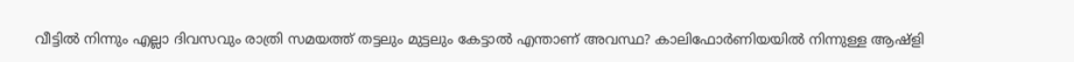വീട്ടില്‍ നിന്നും എല്ലാ ദിവസവും രാത്രി സമയത്ത് തട്ടലും മുട്ടലും കേട്ടാല്‍ എന്താണ് അവസ്ഥ? കാലിഫോര്‍ണിയയില്‍ നിന്നുള്ള ആഷ്ളി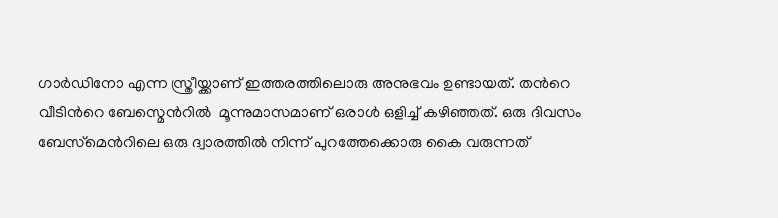ഗാര്‍ഡിനോ എന്ന സ്ത്രീയ്ക്കാണ് ഇത്തരത്തിലൊരു അനുഭവം ഉണ്ടായത്. തന്‍റെ വീടിന്‍റെ ബേസ്മെന്‍റിൽ  മൂന്നുമാസമാണ് ഒരാള്‍ ഒളിച്ച് കഴിഞ്ഞത്. ഒരു ദിവസം ബേസ്‌മെന്‍റിലെ ഒരു ദ്വാരത്തില്‍ നിന്ന് പുറത്തേക്കൊരു കൈ വരുന്നത്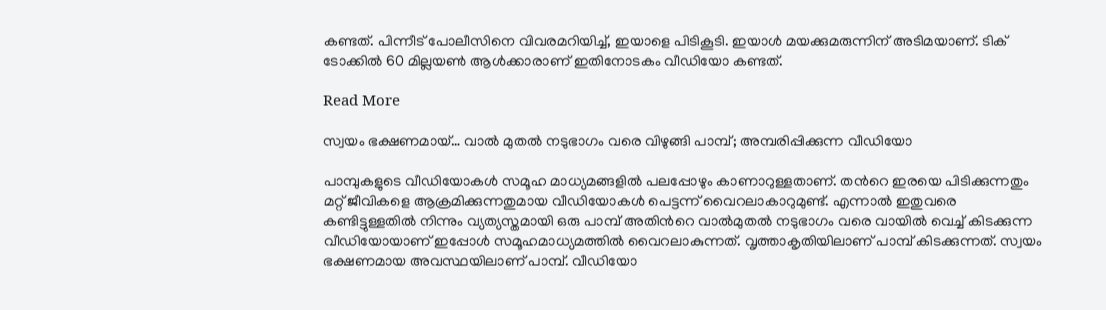കണ്ടത്. പിന്നീട് പോലീസിനെ വിവരമറിയിച്ച്, ഇയാളെ പിടികൂടി. ഇയാള്‍ മയക്കുമരുന്നിന് അടിമയാണ്. ടിക് ടോക്കില്‍ 60 മില്ലയണ്‍ ആള്‍ക്കാരാണ് ഇതിനോടകം വീഡിയോ കണ്ടത്.

Read More

സ്വയം ഭക്ഷണമായ്… വാൽ മുതൽ നടുഭാഗം വരെ വിഴുങ്ങി പാമ്പ്; അമ്പരിപ്പിക്കുന്ന വീഡിയോ

പാമ്പുകളുടെ വീഡിയോകള്‍ സമൂഹ മാധ്യമങ്ങളില്‍ പലപ്പോഴും കാണാറുള്ളതാണ്. തന്‍റെ ഇരയെ പിടിക്കുന്നതും മറ്റ് ജീവികളെ ആക്രമിക്കുന്നതുമായ വീഡിയോകള്‍ പെട്ടന്ന് വൈറലാകാറുമുണ്ട്. എന്നാല്‍ ഇതുവരെ കണ്ടിട്ടുള്ളതില്‍ നിന്നും വ്യത്യസ്തമായി ഒരു പാമ്പ് അതിന്‍റെ വാല്‍മുതല്‍ നടുഭാഗം വരെ വായില്‍ വെച്ച് കിടക്കുന്ന വീഡിയോയാണ് ഇപ്പോൾ സമൂഹമാധ്യമത്തിൽ വൈറലാകുന്നത്. വൃത്താകൃതിയിലാണ് പാമ്പ് കിടക്കുന്നത്. സ്വയം ഭക്ഷണമായ അവസ്ഥയിലാണ് പാമ്പ്. വീഡിയോ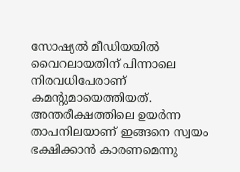സോഷ്യല്‍ മീഡിയയില്‍ വൈറലായതിന് പിന്നാലെ നിരവധിപേരാണ് കമന്‍റുമായെത്തിയത്. അന്തരീക്ഷത്തിലെ ഉയര്‍ന്ന താപനിലയാണ് ഇങ്ങനെ സ്വയം ഭക്ഷിക്കാന്‍ കാരണമെന്നു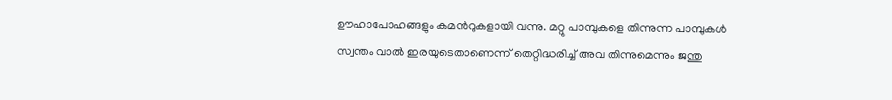ഊഹാപോഹങ്ങളും കമന്‍റുകളായി വന്നു. മറ്റു പാമ്പുകളെ തിന്നുന്ന പാമ്പുകള്‍ സ്വന്തം വാല്‍ ഇരയുടെതാണെന്ന് തെറ്റിദ്ധരിച്ച് അവ തിന്നുമെന്നും ജന്തു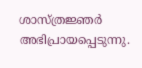ശാസ്ത്രജ്ഞര്‍ അഭിപ്രായപ്പെടുന്നു.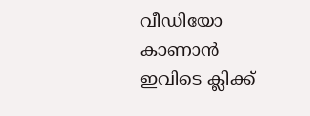വീഡിയോ കാണാൻ ഇവിടെ ക്ലിക്ക്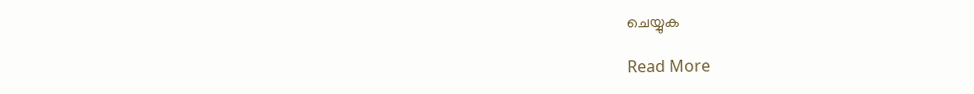ചെയ്യുക

Read More